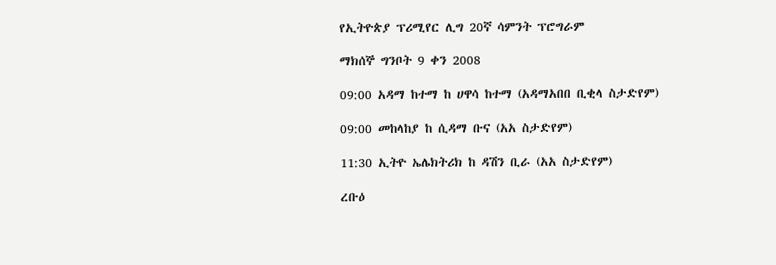የኢትዮጵያ ፕሪሚየር ሊግ 20ኛ ሳምንት ፕሮግራም

ማክሰኞ ግንቦት 9 ቀን 2008

09:00 አዳማ ከተማ ከ ሀዋሳ ከተማ (አዳማአበበ ቢቂላ ስታድየም)

09:00 መከላከያ ከ ሲዳማ ቡና (አአ ስታድየም)

11:30 ኢትዮ ኤሌክትሪክ ከ ዳሽን ቢራ (አአ ስታድየም)

ረቡዕ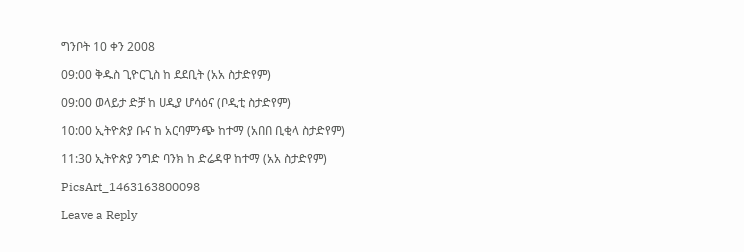ግንቦት 10 ቀን 2008

09:00 ቅዱስ ጊዮርጊስ ከ ደደቢት (አአ ስታድየም)

09:00 ወላይታ ድቻ ከ ሀዲያ ሆሳዕና (ቦዲቲ ስታድየም)

10:00 ኢትዮጵያ ቡና ከ አርባምንጭ ከተማ (አበበ ቢቂላ ስታድየም)

11:30 ኢትዮጵያ ንግድ ባንክ ከ ድሬዳዋ ከተማ (አአ ስታድየም)

PicsArt_1463163800098

Leave a Reply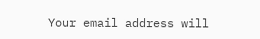Your email address will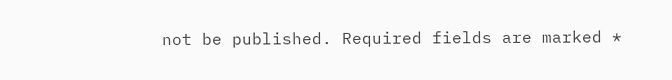not be published. Required fields are marked *